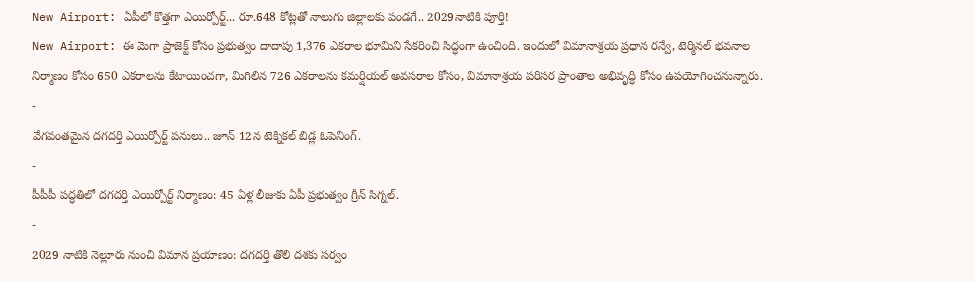New Airport: ఏపీలో కొత్తగా ఎయిర్పోర్ట్... రూ.648 కోట్లతో నాలుగు జిల్లాలకు పండగే.. 2029నాటికి పూర్తి!
New Airport: ఈ మెగా ప్రాజెక్ట్ కోసం ప్రభుత్వం దాదాపు 1,376 ఎకరాల భూమిని సేకరించి సిద్ధంగా ఉంచింది. ఇందులో విమానాశ్రయ ప్రధాన రన్వే, టెర్మినల్ భవనాల నిర్మాణం కోసం 650 ఎకరాలను కేటాయించగా, మిగిలిన 726 ఎకరాలను కమర్షియల్ అవసరాల కోసం, విమానాశ్రయ పరిసర ప్రాంతాల అభివృద్ధి కోసం ఉపయోగించనున్నారు.
-
వేగవంతమైన దగదర్తి ఎయిర్పోర్ట్ పనులు.. జూన్ 12న టెక్నికల్ బిడ్ల ఓపెనింగ్.
-
పీపీపీ పద్ధతిలో దగదర్తి ఎయిర్పోర్ట్ నిర్మాణం: 45 ఏళ్ల లీజుకు ఏపీ ప్రభుత్వం గ్రీన్ సిగ్నల్.
-
2029 నాటికి నెల్లూరు నుంచి విమాన ప్రయాణం: దగదర్తి తొలి దశకు సర్వం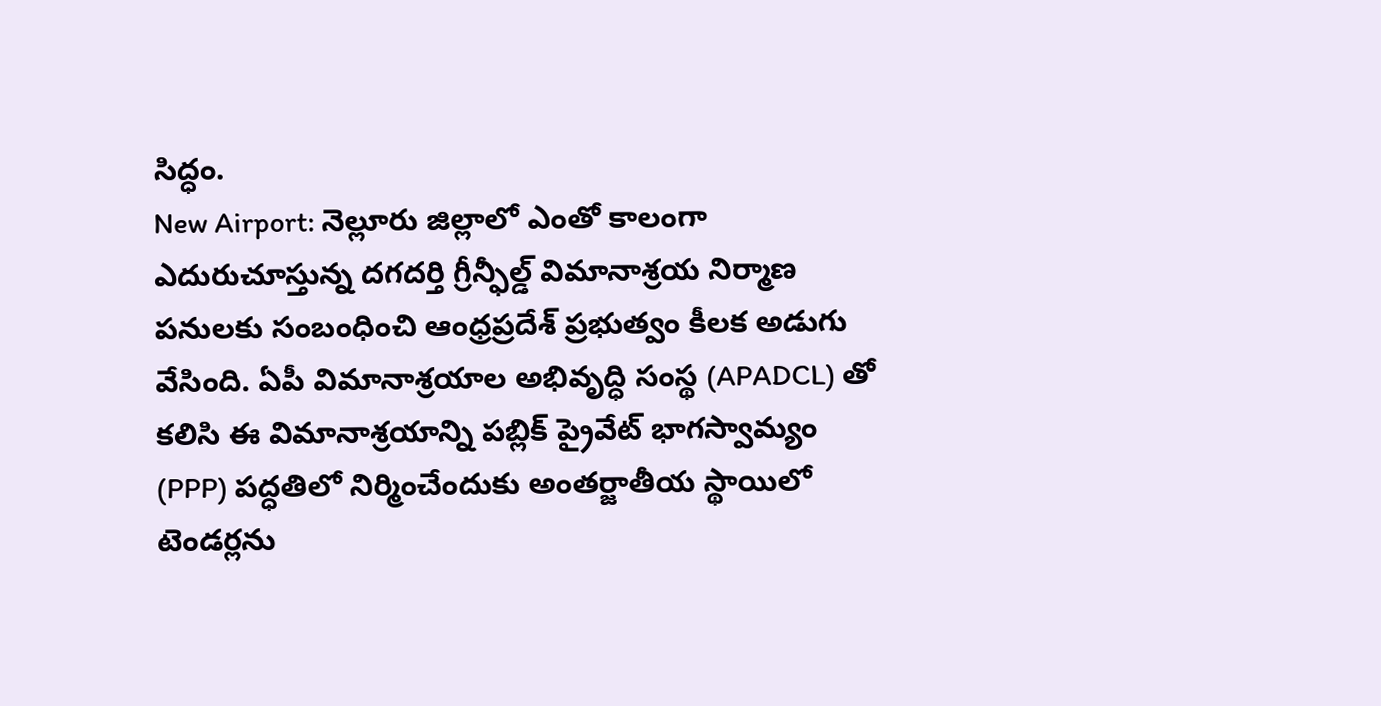సిద్ధం.
New Airport: నెల్లూరు జిల్లాలో ఎంతో కాలంగా ఎదురుచూస్తున్న దగదర్తి గ్రీన్ఫీల్డ్ విమానాశ్రయ నిర్మాణ పనులకు సంబంధించి ఆంధ్రప్రదేశ్ ప్రభుత్వం కీలక అడుగు వేసింది. ఏపీ విమానాశ్రయాల అభివృద్ధి సంస్థ (APADCL) తో కలిసి ఈ విమానాశ్రయాన్ని పబ్లిక్ ప్రైవేట్ భాగస్వామ్యం (PPP) పద్ధతిలో నిర్మించేందుకు అంతర్జాతీయ స్థాయిలో టెండర్లను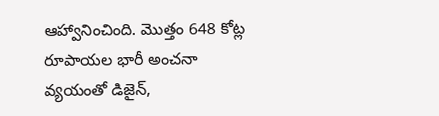ఆహ్వానించింది. మొత్తం 648 కోట్ల రూపాయల భారీ అంచనా వ్యయంతో డిజైన్,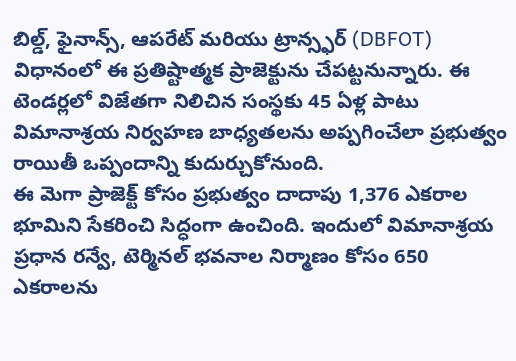బిల్డ్, ఫైనాన్స్, ఆపరేట్ మరియు ట్రాన్స్ఫర్ (DBFOT) విధానంలో ఈ ప్రతిష్టాత్మక ప్రాజెక్టును చేపట్టనున్నారు. ఈ టెండర్లలో విజేతగా నిలిచిన సంస్థకు 45 ఏళ్ల పాటు విమానాశ్రయ నిర్వహణ బాధ్యతలను అప్పగించేలా ప్రభుత్వం రాయితీ ఒప్పందాన్ని కుదుర్చుకోనుంది.
ఈ మెగా ప్రాజెక్ట్ కోసం ప్రభుత్వం దాదాపు 1,376 ఎకరాల భూమిని సేకరించి సిద్ధంగా ఉంచింది. ఇందులో విమానాశ్రయ ప్రధాన రన్వే, టెర్మినల్ భవనాల నిర్మాణం కోసం 650 ఎకరాలను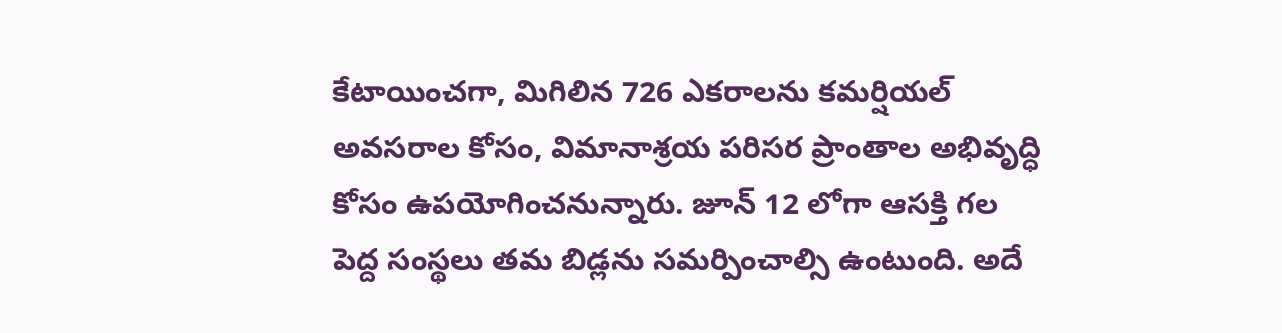కేటాయించగా, మిగిలిన 726 ఎకరాలను కమర్షియల్ అవసరాల కోసం, విమానాశ్రయ పరిసర ప్రాంతాల అభివృద్ధి కోసం ఉపయోగించనున్నారు. జూన్ 12 లోగా ఆసక్తి గల పెద్ద సంస్థలు తమ బిడ్లను సమర్పించాల్సి ఉంటుంది. అదే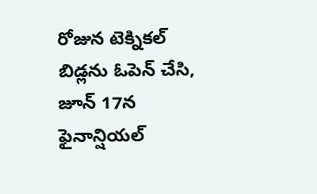రోజున టెక్నికల్ బిడ్లను ఓపెన్ చేసి, జూన్ 17న ఫైనాన్షియల్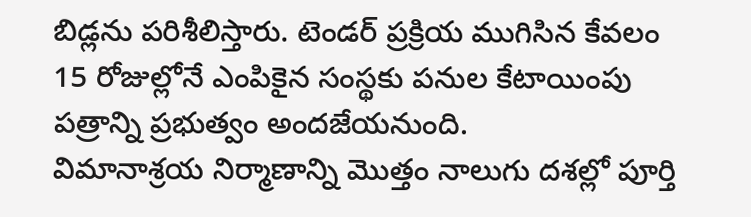బిడ్లను పరిశీలిస్తారు. టెండర్ ప్రక్రియ ముగిసిన కేవలం 15 రోజుల్లోనే ఎంపికైన సంస్థకు పనుల కేటాయింపు పత్రాన్ని ప్రభుత్వం అందజేయనుంది.
విమానాశ్రయ నిర్మాణాన్ని మొత్తం నాలుగు దశల్లో పూర్తి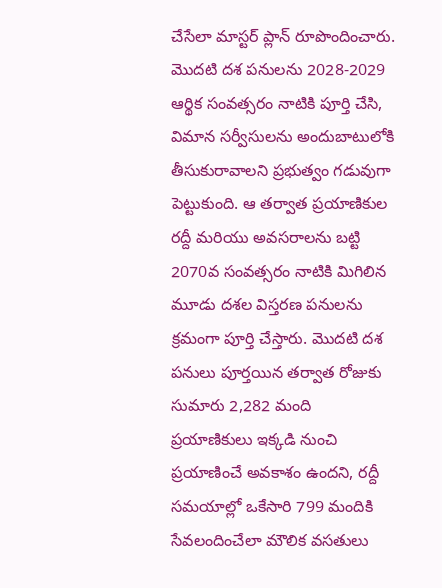చేసేలా మాస్టర్ ప్లాన్ రూపొందించారు. మొదటి దశ పనులను 2028-2029 ఆర్థిక సంవత్సరం నాటికి పూర్తి చేసి, విమాన సర్వీసులను అందుబాటులోకి తీసుకురావాలని ప్రభుత్వం గడువుగా పెట్టుకుంది. ఆ తర్వాత ప్రయాణికుల రద్దీ మరియు అవసరాలను బట్టి 2070వ సంవత్సరం నాటికి మిగిలిన మూడు దశల విస్తరణ పనులను క్రమంగా పూర్తి చేస్తారు. మొదటి దశ పనులు పూర్తయిన తర్వాత రోజుకు సుమారు 2,282 మంది ప్రయాణికులు ఇక్కడి నుంచి ప్రయాణించే అవకాశం ఉందని, రద్దీ సమయాల్లో ఒకేసారి 799 మందికి సేవలందించేలా మౌలిక వసతులు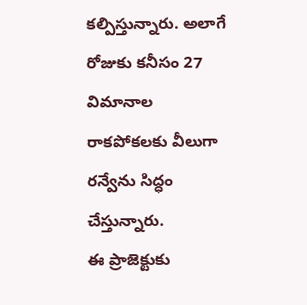కల్పిస్తున్నారు. అలాగే రోజుకు కనీసం 27 విమానాల రాకపోకలకు వీలుగా రన్వేను సిద్ధం చేస్తున్నారు.
ఈ ప్రాజెక్టుకు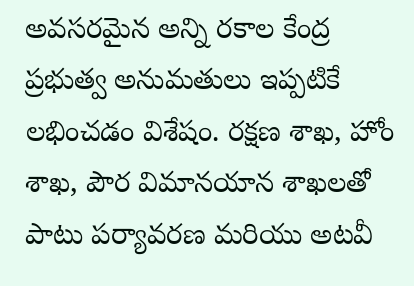అవసరమైన అన్ని రకాల కేంద్ర ప్రభుత్వ అనుమతులు ఇప్పటికే లభించడం విశేషం. రక్షణ శాఖ, హోం శాఖ, పౌర విమానయాన శాఖలతో పాటు పర్యావరణ మరియు అటవీ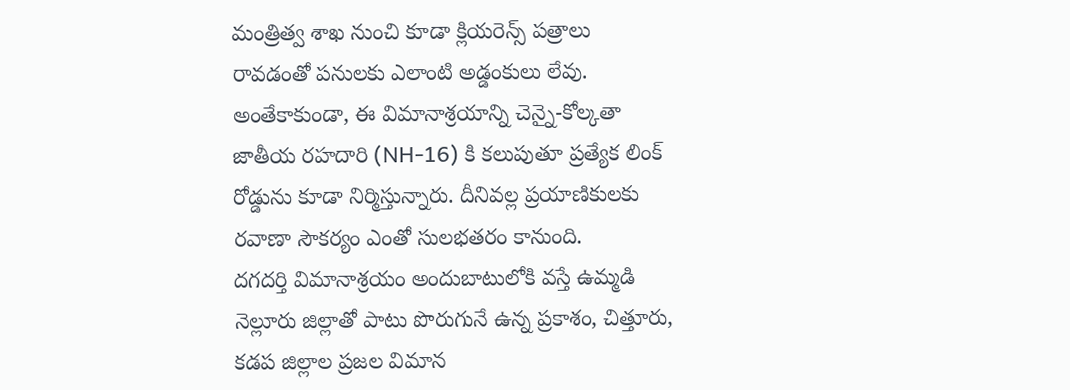మంత్రిత్వ శాఖ నుంచి కూడా క్లియరెన్స్ పత్రాలు రావడంతో పనులకు ఎలాంటి అడ్డంకులు లేవు. అంతేకాకుండా, ఈ విమానాశ్రయాన్ని చెన్నై-కోల్కతా జాతీయ రహదారి (NH-16) కి కలుపుతూ ప్రత్యేక లింక్ రోడ్డును కూడా నిర్మిస్తున్నారు. దీనివల్ల ప్రయాణికులకు రవాణా సౌకర్యం ఎంతో సులభతరం కానుంది.
దగదర్తి విమానాశ్రయం అందుబాటులోకి వస్తే ఉమ్మడి నెల్లూరు జిల్లాతో పాటు పొరుగునే ఉన్న ప్రకాశం, చిత్తూరు, కడప జిల్లాల ప్రజల విమాన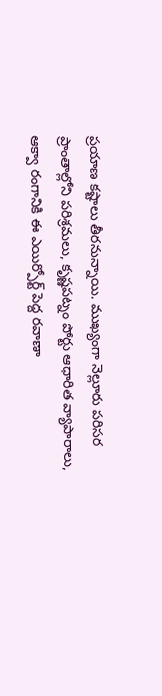ప్రయాణ కష్టాలు తీరనున్నాయి. ముఖ్యంగా నెల్లూరు పరిసర ప్రాంతాల్లోని పరిశ్రమలు, కృష్ణపట్నం పోర్టు ఆధారిత వ్యాపారాలు, ఆక్వా రంగానికి ఈ ఎయిర్పోర్ట్ పెద్ద రవాణా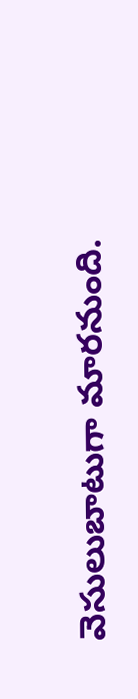వెసులుబాటుగా మారనుంది.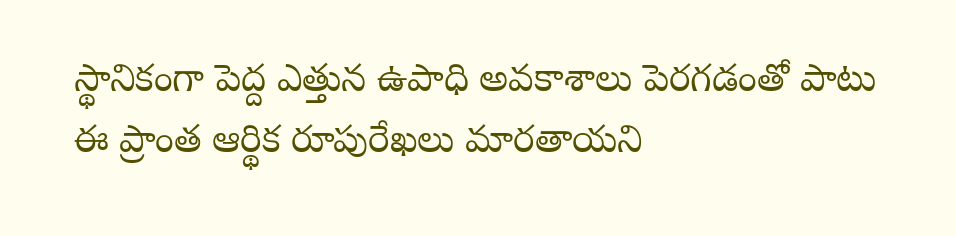స్థానికంగా పెద్ద ఎత్తున ఉపాధి అవకాశాలు పెరగడంతో పాటు ఈ ప్రాంత ఆర్థిక రూపురేఖలు మారతాయని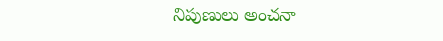నిపుణులు అంచనా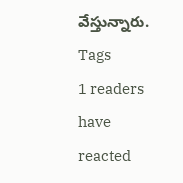వేస్తున్నారు.
Tags
1 readers have reacted